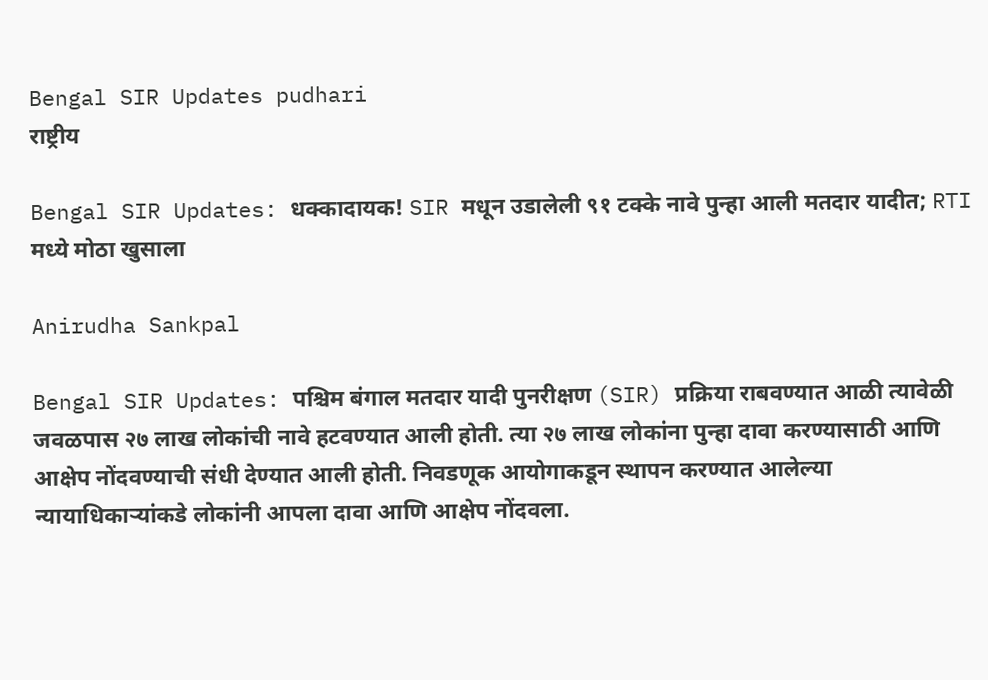Bengal SIR Updates pudhari
राष्ट्रीय

Bengal SIR Updates: धक्कादायक! SIR मधून उडालेली ९१ टक्के नावे पुन्हा आली मतदार यादीत; RTI मध्ये मोठा खुसाला

Anirudha Sankpal

Bengal SIR Updates: पश्चिम बंगाल मतदार यादी पुनरीक्षण (SIR) प्रक्रिया राबवण्यात आळी त्यावेळी जवळपास २७ लाख लोकांची नावे हटवण्यात आली होती. त्या २७ लाख लोकांना पुन्हा दावा करण्यासाठी आणि आक्षेप नोंदवण्याची संधी देण्यात आली होती. निवडणूक आयोगाकडून स्थापन करण्यात आलेल्या न्यायाधिकाऱ्यांकडे लोकांनी आपला दावा आणि आक्षेप नोंदवला.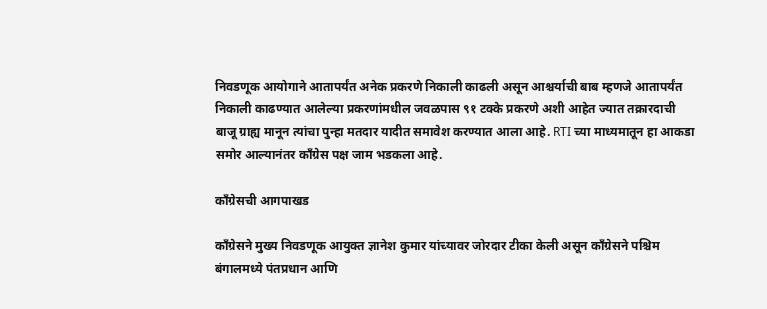निवडणूक आयोगाने आतापर्यंत अनेक प्रकरणे निकाली काढली असून आश्चर्याची बाब म्हणजे आतापर्यंत निकाली काढण्यात आलेल्या प्रकरणांमधील जवळपास ९१ टक्के प्रकरणे अशी आहेत ज्यात तक्रारदाची बाजू ग्राह्य मानून त्यांचा पुन्हा मतदार यादीत समावेश करण्यात आला आहे. RTI च्या माध्यमातून हा आकडा समोर आल्यानंतर काँग्रेस पक्ष जाम भडकला आहे.

काँग्रेसची आगपाखड

काँग्रेसने मुख्य निवडणूक आयुक्त ज्ञानेश कुमार यांच्यावर जोरदार टीका केली असून काँग्रेसने पश्चिम बंगालमध्ये पंतप्रधान आणि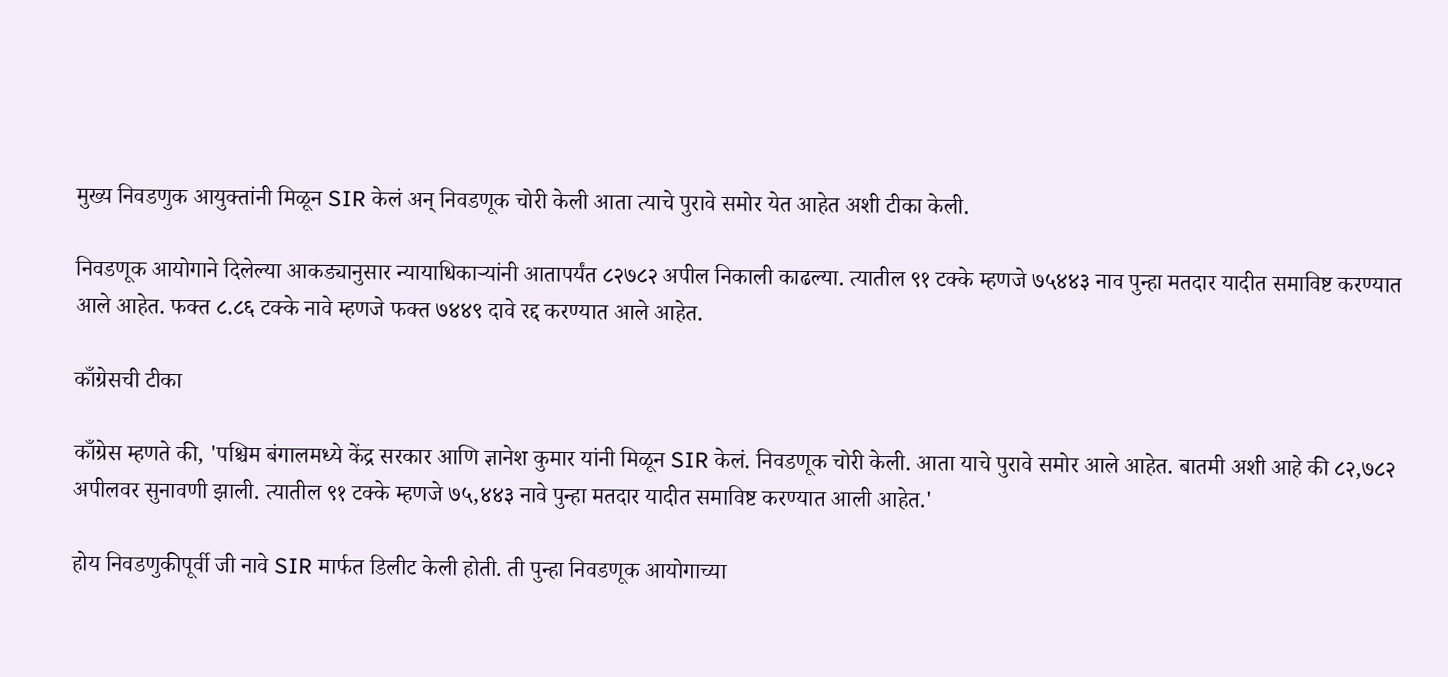मुख्य निवडणुक आयुक्तांनी मिळून SIR केलं अन् निवडणूक चोरी केली आता त्याचे पुरावे समोर येत आहेत अशी टीका केली.

निवडणूक आयोगाने दिलेल्या आकड्यानुसार न्यायाधिकाऱ्यांनी आतापर्यंत ८२७८२ अपील निकाली काढल्या. त्यातील ९१ टक्के म्हणजे ७५४४३ नाव पुन्हा मतदार यादीत समाविष्ट करण्यात आले आहेत. फक्त ८.८६ टक्के नावे म्हणजे फक्त ७४४९ दावे रद्द करण्यात आले आहेत.

काँग्रेसची टीका

काँग्रेस म्हणते की, 'पश्चिम बंगालमध्ये केंद्र सरकार आणि ज्ञानेश कुमार यांनी मिळून SIR केलं. निवडणूक चोरी केली. आता याचे पुरावे समोर आले आहेत. बातमी अशी आहे की ८२,७८२ अपीलवर सुनावणी झाली. त्यातील ९१ टक्के म्हणजे ७५,४४३ नावे पुन्हा मतदार यादीत समाविष्ट करण्यात आली आहेत.'

होय निवडणुकीपूर्वी जी नावे SIR मार्फत डिलीट केली होती. ती पुन्हा निवडणूक आयोगाच्या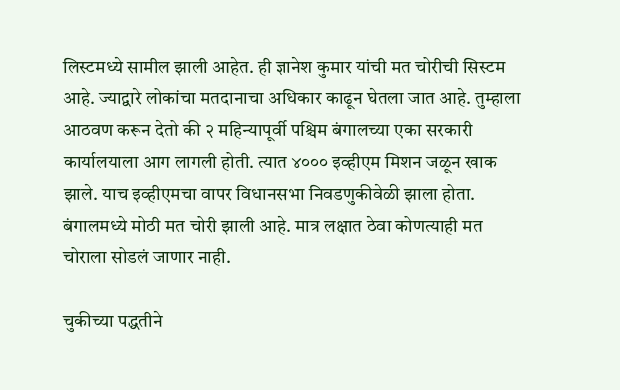लिस्टमध्ये सामील झाली आहेत. ही ज्ञानेश कुमार यांची मत चोरीची सिस्टम आहे. ज्याद्वारे लोकांचा मतदानाचा अधिकार काढून घेतला जात आहे. तुम्हाला आठवण करून देतो की २ महिन्यापूर्वी पश्चिम बंगालच्या एका सरकारी कार्यालयाला आग लागली होती. त्यात ४००० इव्हीएम मिशन जळून खाक झाले. याच इव्हीएमचा वापर विधानसभा निवडणुकीवेळी झाला होता. बंगालमध्ये मोठी मत चोरी झाली आहे. मात्र लक्षात ठेवा कोणत्याही मत चोराला सोडलं जाणार नाही.

चुकीच्या पद्धतीने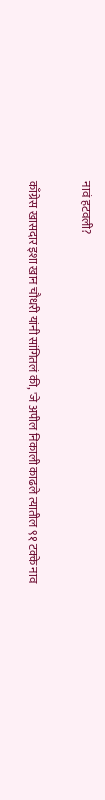नावं हटवली?

काँग्रेस खासदार इशा खान चौधरी यांनी सांगितलं की, 'जे अपील निकाली काढले त्यातील ९१ टक्के नाव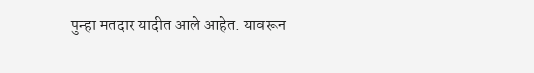पुन्हा मतदार यादीत आले आहेत. यावरून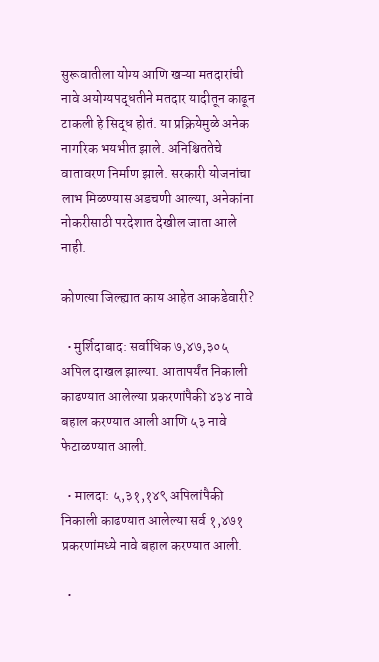सुरूवातीला योग्य आणि खऱ्या मतदारांची नावे अयोग्यपद्धतीने मतदार यादीतून काढून टाकली हे सिद्ध होतं. या प्रक्रियेमुळे अनेक नागरिक भयभीत झाले. अनिश्चिततेचे वातावरण निर्माण झाले. सरकारी योजनांचा लाभ मिळण्यास अडचणी आल्या, अनेकांना नोकरीसाठी परदेशात देखील जाता आले नाही.

कोणत्या जिल्ह्यात काय आहेत आकडेवारी?

  • मुर्शिदाबाद: सर्वाधिक ७,४७,३०५ अपिल दाखल झाल्या. आतापर्यंत निकाली काढण्यात आलेल्या प्रकरणांपैकी ४३४ नावे बहाल करण्यात आली आणि ५३ नावे फेटाळण्यात आली.

  • मालदा: ५,३१,१४९ अपिलांपैकी निकाली काढण्यात आलेल्या सर्व १,४७१ प्रकरणांमध्ये नावे बहाल करण्यात आली.

  •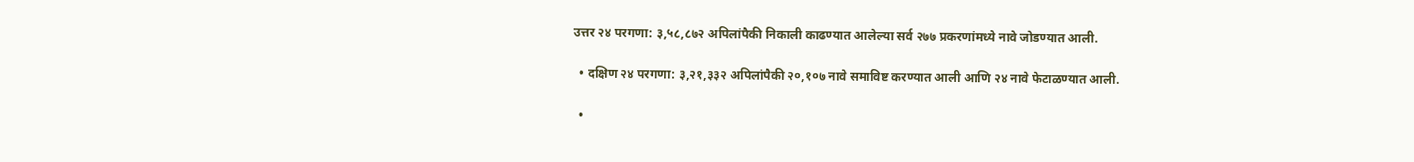उत्तर २४ परगणा: ३,५८,८७२ अपिलांपैकी निकाली काढण्यात आलेल्या सर्व २७७ प्रकरणांमध्ये नावे जोडण्यात आली.

  • दक्षिण २४ परगणा: ३,२१,३३२ अपिलांपैकी २०,१०७ नावे समाविष्ट करण्यात आली आणि २४ नावे फेटाळण्यात आली.

  •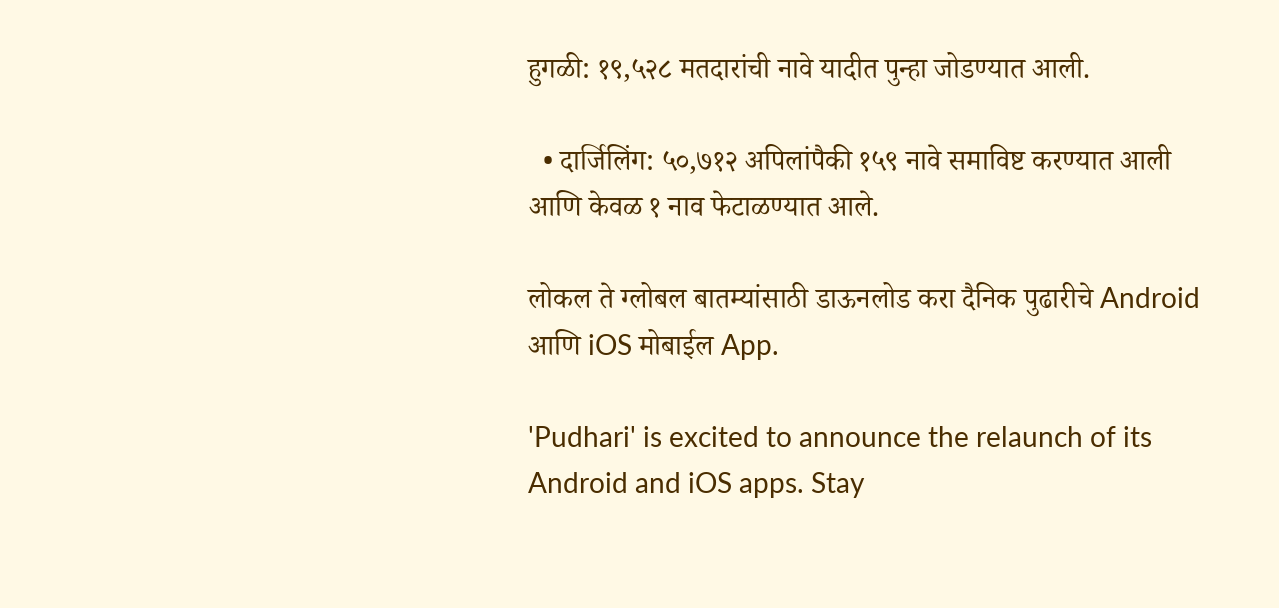हुगळी: १९,५२८ मतदारांची नावे यादीत पुन्हा जोडण्यात आली.

  • दार्जिलिंग: ५०,७१२ अपिलांपैकी १५९ नावे समाविष्ट करण्यात आली आणि केवळ १ नाव फेटाळण्यात आले.

लोकल ते ग्लोबल बातम्यांसाठी डाऊनलोड करा दैनिक पुढारीचे Android आणि iOS मोबाईल App.

'Pudhari' is excited to announce the relaunch of its Android and iOS apps. Stay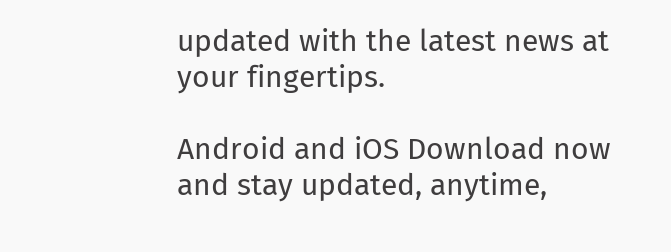updated with the latest news at your fingertips.

Android and iOS Download now and stay updated, anytime,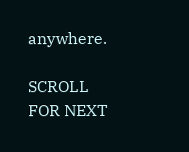anywhere.

SCROLL FOR NEXT